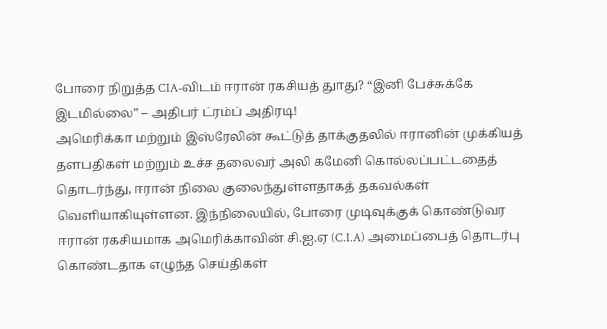போரை நிறுத்த CIA-விடம் ஈரான் ரகசியத் துாது? “இனி பேச்சுக்கே இடமில்லை” – அதிபர் ட்ரம்ப் அதிரடி!
அமெரிக்கா மற்றும் இஸ்ரேலின் கூட்டுத் தாக்குதலில் ஈரானின் முக்கியத் தளபதிகள் மற்றும் உச்ச தலைவர் அலி கமேனி கொல்லப்பட்டதைத் தொடர்ந்து, ஈரான் நிலை குலைந்துள்ளதாகத் தகவல்கள் வெளியாகியுள்ளன. இந்நிலையில், போரை முடிவுக்குக் கொண்டுவர ஈரான் ரகசியமாக அமெரிக்காவின் சி.ஐ.ஏ (C.I.A) அமைப்பைத் தொடர்பு கொண்டதாக எழுந்த செய்திகள்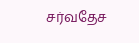சர்வதேச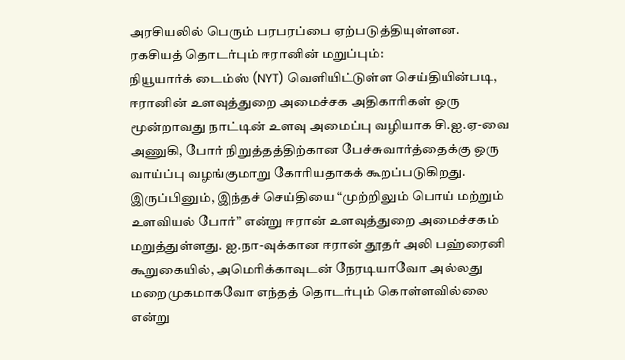அரசியலில் பெரும் பரபரப்பை ஏற்படுத்தியுள்ளன.
ரகசியத் தொடர்பும் ஈரானின் மறுப்பும்:
நியூயார்க் டைம்ஸ் (NYT) வெளியிட்டுள்ள செய்தியின்படி, ஈரானின் உளவுத்துறை அமைச்சக அதிகாரிகள் ஒரு மூன்றாவது நாட்டின் உளவு அமைப்பு வழியாக சி.ஐ.ஏ-வை அணுகி, போர் நிறுத்தத்திற்கான பேச்சுவார்த்தைக்கு ஒரு வாய்ப்பு வழங்குமாறு கோரியதாகக் கூறப்படுகிறது. இருப்பினும், இந்தச் செய்தியை “முற்றிலும் பொய் மற்றும் உளவியல் போர்” என்று ஈரான் உளவுத்துறை அமைச்சகம் மறுத்துள்ளது. ஐ.நா-வுக்கான ஈரான் தூதர் அலி பஹ்ரைனி கூறுகையில், அமெரிக்காவுடன் நேரடியாவோ அல்லது மறைமுகமாகவோ எந்தத் தொடர்பும் கொள்ளவில்லை என்று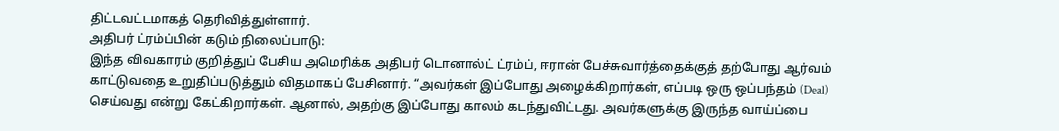திட்டவட்டமாகத் தெரிவித்துள்ளார்.
அதிபர் ட்ரம்ப்பின் கடும் நிலைப்பாடு:
இந்த விவகாரம் குறித்துப் பேசிய அமெரிக்க அதிபர் டொனால்ட் ட்ரம்ப், ஈரான் பேச்சுவார்த்தைக்குத் தற்போது ஆர்வம் காட்டுவதை உறுதிப்படுத்தும் விதமாகப் பேசினார். “அவர்கள் இப்போது அழைக்கிறார்கள், எப்படி ஒரு ஒப்பந்தம் (Deal) செய்வது என்று கேட்கிறார்கள். ஆனால், அதற்கு இப்போது காலம் கடந்துவிட்டது. அவர்களுக்கு இருந்த வாய்ப்பை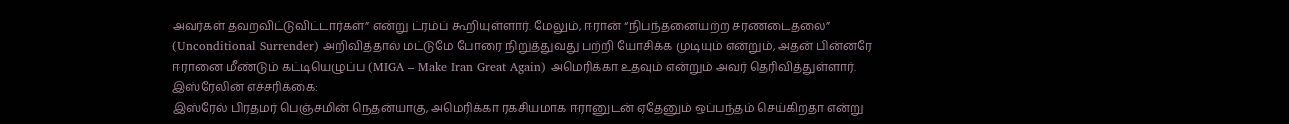அவர்கள் தவறவிட்டுவிட்டார்கள்” என்று ட்ரம்ப் கூறியுள்ளார். மேலும், ஈரான் “நிபந்தனையற்ற சரணடைதலை” (Unconditional Surrender) அறிவித்தால் மட்டுமே போரை நிறுத்துவது பற்றி யோசிக்க முடியும் என்றும், அதன் பின்னரே ஈரானை மீண்டும் கட்டியெழுப்ப (MIGA – Make Iran Great Again) அமெரிக்கா உதவும் என்றும் அவர் தெரிவித்துள்ளார்.
இஸ்ரேலின் எச்சரிக்கை:
இஸ்ரேல் பிரதமர் பெஞ்சமின் நெதன்யாகு, அமெரிக்கா ரகசியமாக ஈரானுடன் ஏதேனும் ஒப்பந்தம் செய்கிறதா என்று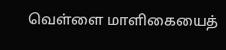வெள்ளை மாளிகையைத்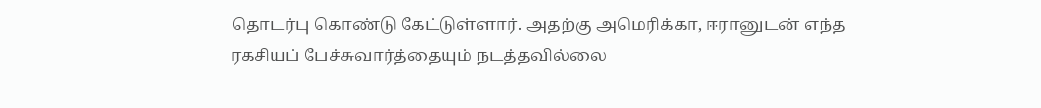தொடர்பு கொண்டு கேட்டுள்ளார். அதற்கு அமெரிக்கா, ஈரானுடன் எந்த ரகசியப் பேச்சுவார்த்தையும் நடத்தவில்லை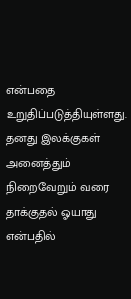என்பதை உறுதிப்படுத்தியுள்ளது. தனது இலக்குகள் அனைத்தும் நிறைவேறும் வரை தாக்குதல் ஓயாது என்பதில்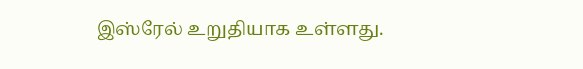இஸ்ரேல் உறுதியாக உள்ளது.